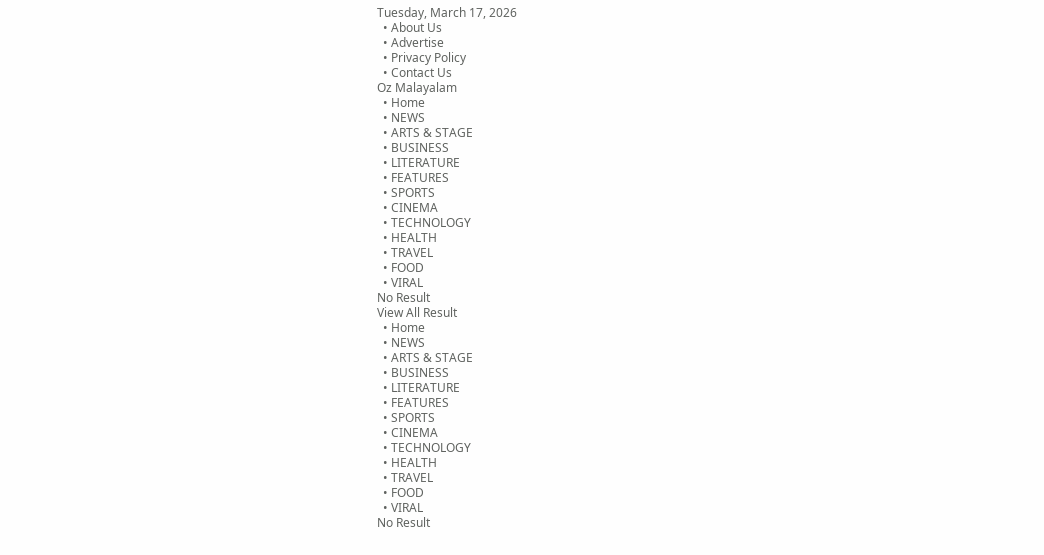Tuesday, March 17, 2026
  • About Us
  • Advertise
  • Privacy Policy
  • Contact Us
Oz Malayalam
  • Home
  • NEWS
  • ARTS & STAGE
  • BUSINESS
  • LITERATURE
  • FEATURES
  • SPORTS
  • CINEMA
  • TECHNOLOGY
  • HEALTH
  • TRAVEL
  • FOOD
  • VIRAL
No Result
View All Result
  • Home
  • NEWS
  • ARTS & STAGE
  • BUSINESS
  • LITERATURE
  • FEATURES
  • SPORTS
  • CINEMA
  • TECHNOLOGY
  • HEALTH
  • TRAVEL
  • FOOD
  • VIRAL
No Result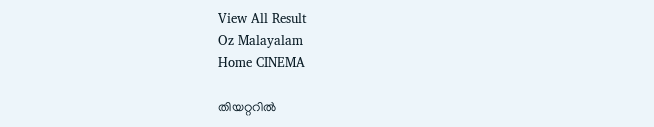View All Result
Oz Malayalam
Home CINEMA

തിയറ്ററിൽ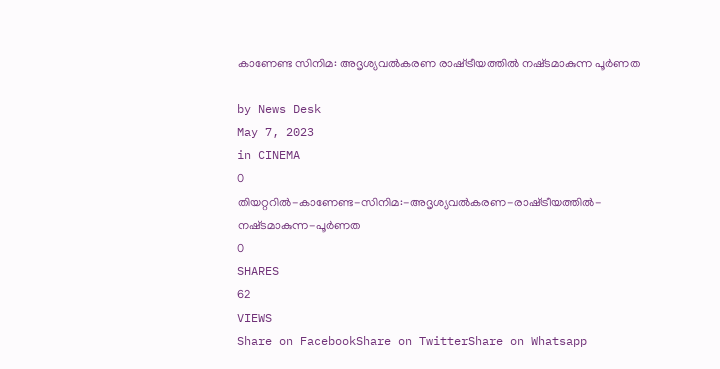കാണേണ്ട സിനിമ: അദൃശ്യവൽകരണ രാഷ്‌‌ട്രീയത്തിൽ നഷ്‌ടമാകുന്ന പൂർണത

by News Desk
May 7, 2023
in CINEMA
0
തിയറ്ററിൽ-കാണേണ്ട-സിനിമ:-അദൃശ്യവൽകരണ-രാഷ്‌‌ട്രീയത്തിൽ-നഷ്‌ടമാകുന്ന-പൂർണത
0
SHARES
62
VIEWS
Share on FacebookShare on TwitterShare on Whatsapp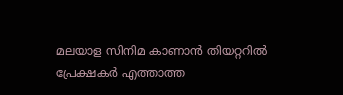മലയാള സിനിമ കാണാൻ തിയറ്ററിൽ പ്രേക്ഷകർ എത്താത്ത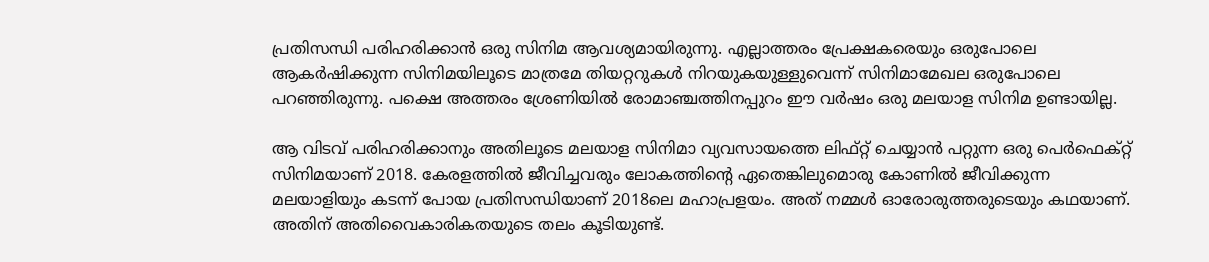പ്രതിസന്ധി പരിഹരിക്കാൻ ഒരു സിനിമ ആവശ്യമായിരുന്നു. എല്ലാത്തരം പ്രേക്ഷകരെയും ഒരുപോലെ ആകർഷിക്കുന്ന സിനിമയിലൂടെ മാത്രമേ തിയറ്ററുകൾ നിറയുകയുള്ളുവെന്ന് സിനിമാമേഖല ഒരുപോലെ പറഞ്ഞിരുന്നു. പക്ഷെ അത്തരം ശ്രേണിയിൽ രോമാഞ്ചത്തിനപ്പുറം ഈ വർഷം ഒരു മലയാള സിനിമ ഉണ്ടായില്ല.

ആ വിടവ് പരിഹരിക്കാനും അതിലൂടെ മലയാള സിനിമാ വ്യവസായത്തെ ലിഫ്റ്റ് ചെയ്യാൻ പറ്റുന്ന ഒരു പെർഫെക്റ്റ് സിനിമയാണ് 2018. കേരളത്തിൽ ജീവിച്ചവരും ലോകത്തിന്റെ ഏതെങ്കിലുമൊരു കോണിൽ ജീവിക്കുന്ന മലയാളിയും കടന്ന് പോയ പ്രതിസന്ധിയാണ് 2018ലെ മഹാപ്രളയം. അത് നമ്മൾ ഓരോരുത്തരുടെയും കഥയാണ്. അതിന് അതിവൈകാരികതയുടെ തലം കൂടിയുണ്ട്.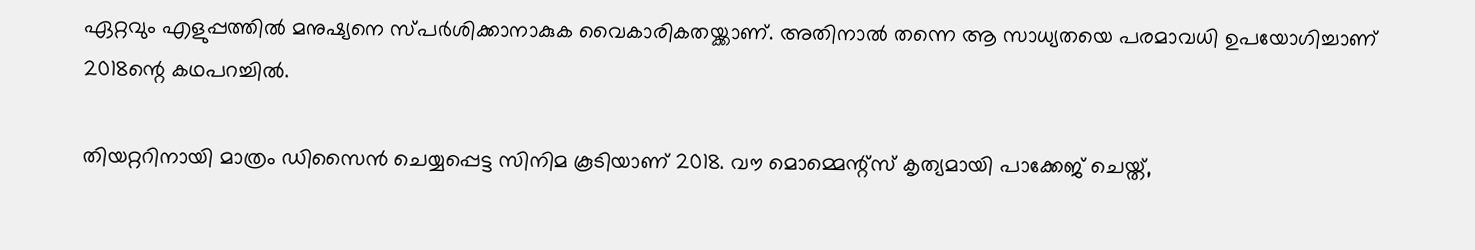ഏറ്റവും എളുപ്പത്തിൽ മനുഷ്യനെ സ്പർശിക്കാനാകുക വൈകാരികതയ്ക്കാണ്. അതിനാൽ തന്നെ ആ സാധ്യതയെ പരമാവധി ഉപയോഗിച്ചാണ് 2018ന്റെ കഥപറച്ചിൽ.

തിയറ്ററിനായി മാത്രം ഡിസൈൻ ചെയ്യപ്പെട്ട സിനിമ കൂടിയാണ് 2018. വൗ മൊമ്മെന്റ്സ് കൃത്യമായി പാക്കേജ് ചെയ്ത്,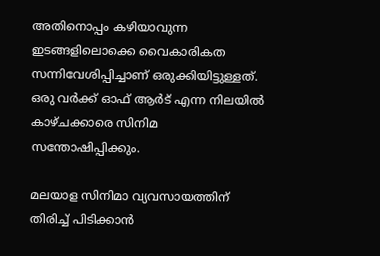അതിനൊപ്പം കഴിയാവുന്ന ഇടങ്ങളിലൊക്കെ വൈകാരികത സന്നിവേശിപ്പിച്ചാണ് ഒരുക്കിയിട്ടുള്ളത്. ഒരു വർക്ക് ഓഫ് ആർട് എന്ന നിലയിൽ കാഴ്ചക്കാരെ സിനിമ സന്തോഷിപ്പിക്കും.

മലയാള സിനിമാ വ്യവസായത്തിന് തിരിച്ച് പിടിക്കാൻ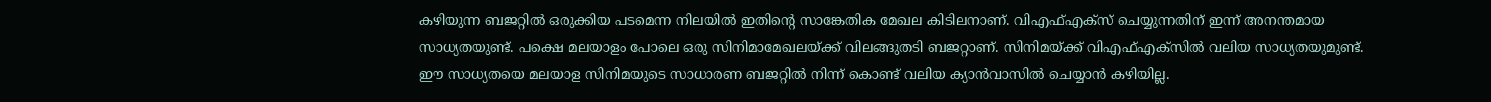കഴിയുന്ന ബജറ്റിൽ ഒരുക്കിയ പടമെന്ന നിലയിൽ ഇതിന്റെ സാങ്കേതിക മേഖല കിടിലനാണ്. വിഎഫ്എക്സ് ചെയ്യുന്നതിന് ഇന്ന് അനന്തമായ സാധ്യതയുണ്ട്. പക്ഷെ മലയാളം പോലെ ഒരു സിനിമാമേഖലയ്ക്ക് വിലങ്ങുതടി ബജറ്റാണ്. സിനിമയ്ക്ക് വിഎഫ്എക്സിൽ വലിയ സാധ്യതയുമുണ്ട്. ഈ സാധ്യതയെ മലയാള സിനിമയുടെ സാധാരണ ബജറ്റിൽ നിന്ന് കൊണ്ട് വലിയ ക്യാൻവാസിൽ ചെയ്യാൻ കഴിയില്ല.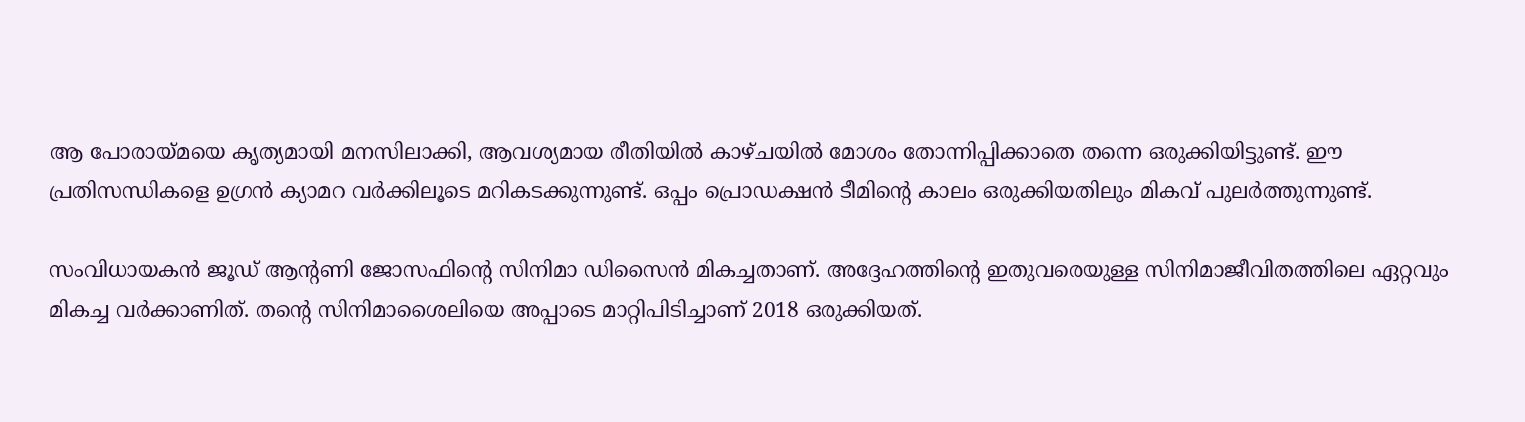ആ പോരായ്മയെ കൃത്യമായി മനസിലാക്കി, ആവശ്യമായ രീതിയിൽ കാഴ്ചയിൽ മോശം തോന്നിപ്പിക്കാതെ തന്നെ ഒരുക്കിയിട്ടുണ്ട്. ഈ പ്രതിസന്ധികളെ ഉഗ്രൻ ക്യാമറ വർക്കിലൂടെ മറികടക്കുന്നുണ്ട്. ഒപ്പം പ്രൊഡക്ഷൻ ടീമിന്റെ കാലം ഒരുക്കിയതിലും മികവ് പുലർത്തുന്നുണ്ട്.

സംവിധായകൻ ജൂഡ് ആന്റണി ജോസഫിന്റെ സിനിമാ ഡിസൈൻ മികച്ചതാണ്. അദ്ദേഹത്തിന്റെ ഇതുവരെയുള്ള സിനിമാജീവിതത്തിലെ ഏറ്റവും മികച്ച വർക്കാണിത്. തന്റെ സിനിമാശൈലിയെ അപ്പാടെ മാറ്റിപിടിച്ചാണ് 2018 ഒരുക്കിയത്.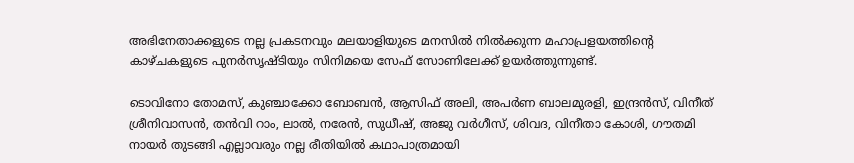അഭിനേതാക്കളുടെ നല്ല പ്രകടനവും മലയാളിയുടെ മനസിൽ നിൽക്കുന്ന മഹാപ്രളയത്തിന്റെ കാഴ്ചകളുടെ പുനർസൃഷ്ടിയും സിനിമയെ സേഫ് സോണിലേക്ക് ഉയർത്തുന്നുണ്ട്.

ടൊവിനോ തോമസ്, കുഞ്ചാക്കോ ബോബൻ, ആസിഫ് അലി, അപർണ ബാലമുരളി, ഇന്ദ്രൻസ്, വിനീത് ശ്രീനിവാസൻ, തൻവി റാം, ലാൽ, നരേൻ, സുധീഷ്, അജു വർഗീസ്, ശിവദ, വിനീതാ കോശി, ഗൗതമി നായർ തുടങ്ങി എല്ലാവരും നല്ല രീതിയിൽ കഥാപാത്രമായി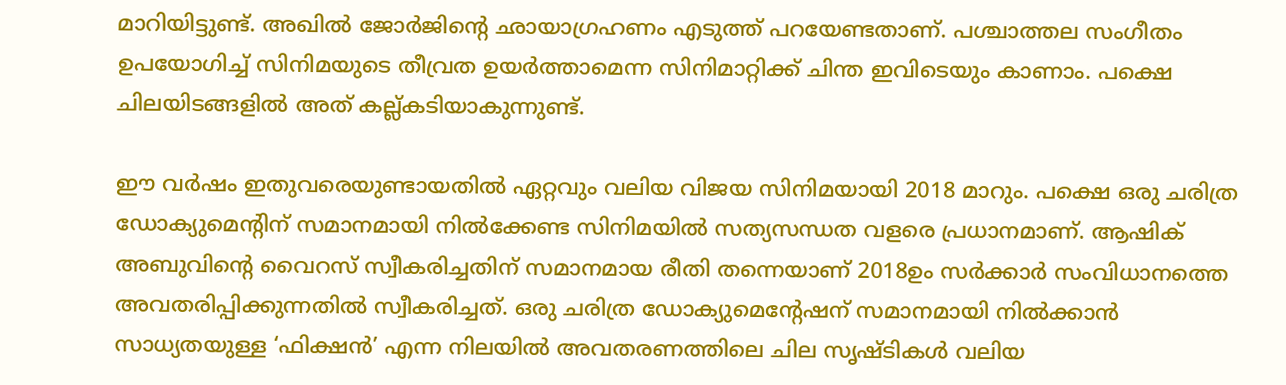മാറിയിട്ടുണ്ട്. അഖിൽ ജോർജിന്റെ ഛായാഗ്രഹണം എടുത്ത് പറയേണ്ടതാണ്. പശ്ചാത്തല സംഗീതം ഉപയോഗിച്ച് സിനിമയുടെ തീവ്രത ഉയർത്താമെന്ന സിനിമാറ്റിക്ക് ചിന്ത ഇവിടെയും കാണാം. പക്ഷെ ചിലയിടങ്ങളിൽ അത് കല്ല്കടിയാകുന്നുണ്ട്.

ഈ വർഷം ഇതുവരെയുണ്ടായതിൽ ഏറ്റവും വലിയ വിജയ സിനിമയായി 2018 മാറും. പക്ഷെ ഒരു ചരിത്ര ഡോക്യുമെന്റിന് സമാനമായി നിൽക്കേണ്ട സിനിമയിൽ സത്യസന്ധത വളരെ പ്രധാനമാണ്. ആഷിക് അബുവിന്റെ വൈറസ് സ്വീകരിച്ചതിന് സമാനമായ രീതി തന്നെയാണ് 2018ഉം സർക്കാർ സംവിധാനത്തെ അവതരിപ്പിക്കുന്നതിൽ സ്വീകരിച്ചത്. ഒരു ചരിത്ര ഡോക്യുമെന്റേഷന് സമാനമായി നിൽക്കാൻ സാധ്യതയുള്ള ‘ഫിക്ഷൻ’ എന്ന നിലയിൽ അവതരണത്തിലെ ചില സൃഷ്ടികൾ വലിയ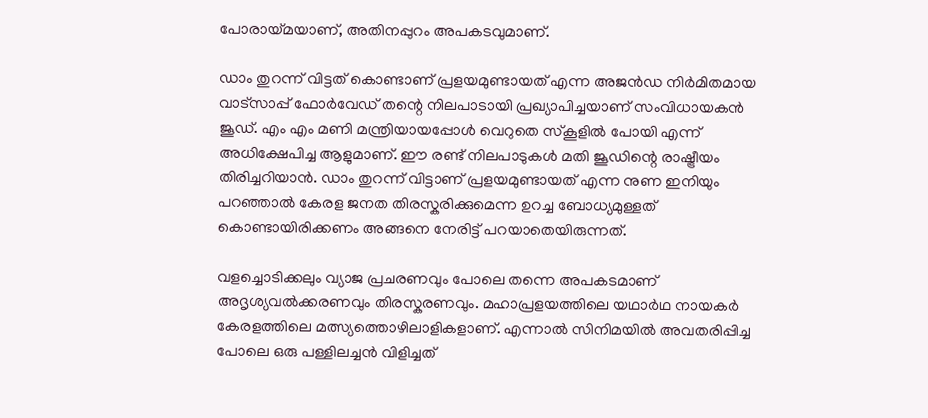പോരായ്മയാണ്, അതിനപ്പുറം അപകടവുമാണ്.

ഡാം തുറന്ന് വിട്ടത് കൊണ്ടാണ് പ്രളയമുണ്ടായത് എന്ന അജൻഡ നിർമിതമായ വാട്സാപ്പ് ഫോർവേഡ് തന്റെ നിലപാടായി പ്രഖ്യാപിച്ചയാണ് സംവിധായകൻ ജൂഡ്. എം എം മണി മന്ത്രിയായപ്പോൾ വെറുതെ സ്കൂളിൽ പോയി എന്ന് അധിക്ഷേപിച്ച ആളുമാണ്. ഈ രണ്ട് നിലപാടുകൾ മതി ജൂഡിന്റെ രാഷ്ട്രീയം തിരിച്ചറിയാൻ. ഡാം തുറന്ന് വിട്ടാണ് പ്രളയമുണ്ടായത് എന്ന നുണ ഇനിയും പറഞ്ഞാൽ കേരള ജനത തിരസ്കരിക്കുമെന്ന ഉറച്ച ബോധ്യമുള്ളത് കൊണ്ടായിരിക്കണം അങ്ങനെ നേരിട്ട് പറയാതെയിരുന്നത്.

വളച്ചൊടിക്കലും വ്യാജ പ്രചരണവും പോലെ തന്നെ അപകടമാണ് അദൃശ്യവൽക്കരണവും തിരസ്കരണവും. മഹാപ്രളയത്തിലെ യഥാർഥ നായകർ കേരളത്തിലെ മത്സ്യത്തൊഴിലാളികളാണ്. എന്നാൽ സിനിമയിൽ അവതരിപ്പിച്ച പോലെ ഒരു പള്ളിലച്ചൻ വിളിച്ചത്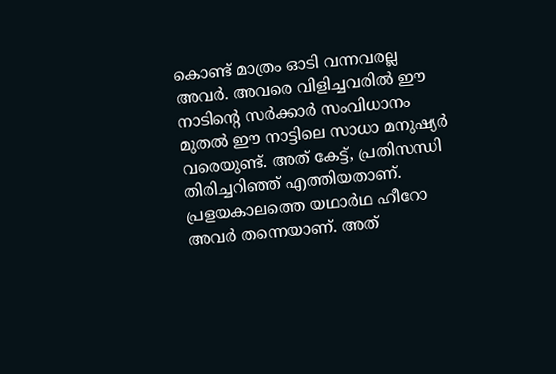കൊണ്ട് മാത്രം ഓടി വന്നവരല്ല അവർ. അവരെ വിളിച്ചവരിൽ ഈ നാടിന്റെ സർക്കാർ സംവിധാനം മുതൽ ഈ നാട്ടിലെ സാധാ മനുഷ്യർ വരെയുണ്ട്. അത് കേട്ട്, പ്രതിസന്ധി തിരിച്ചറിഞ്ഞ് എത്തിയതാണ്. പ്രളയകാലത്തെ യഥാർഥ ഹീറോ അവർ തന്നെയാണ്. അത്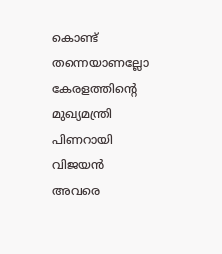കൊണ്ട് തന്നെയാണല്ലോ കേരളത്തിന്റെ മുഖ്യമന്ത്രി പിണറായി വിജയൻ അവരെ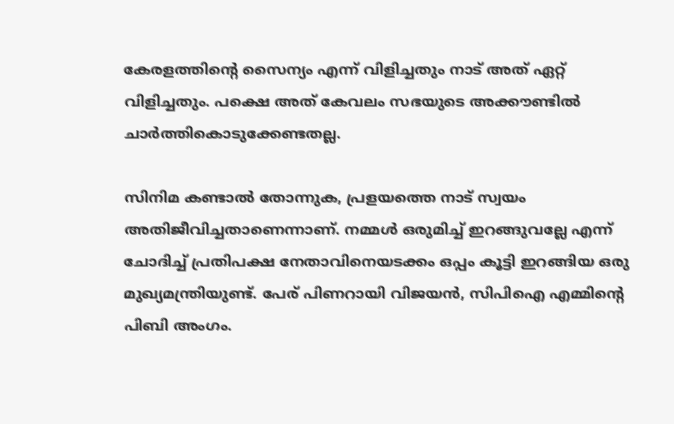കേരളത്തിന്റെ സൈന്യം എന്ന് വിളിച്ചതും നാട് അത് ഏറ്റ് വിളിച്ചതും. പക്ഷെ അത് കേവലം സഭയുടെ അക്കൗണ്ടിൽ ചാർത്തികൊടുക്കേണ്ടതല്ല.

സിനിമ കണ്ടാൽ തോന്നുക, പ്രളയത്തെ നാട് സ്വയം അതിജീവിച്ചതാണെന്നാണ്. നമ്മൾ ഒരുമിച്ച് ഇറങ്ങുവല്ലേ എന്ന് ചോദിച്ച് പ്രതിപക്ഷ നേതാവിനെയടക്കം ഒപ്പം കൂട്ടി ഇറങ്ങിയ ഒരു മുഖ്യമന്ത്രിയുണ്ട്. പേര് പിണറായി വിജയൻ, സിപിഐ എമ്മിന്റെ പിബി അംഗം.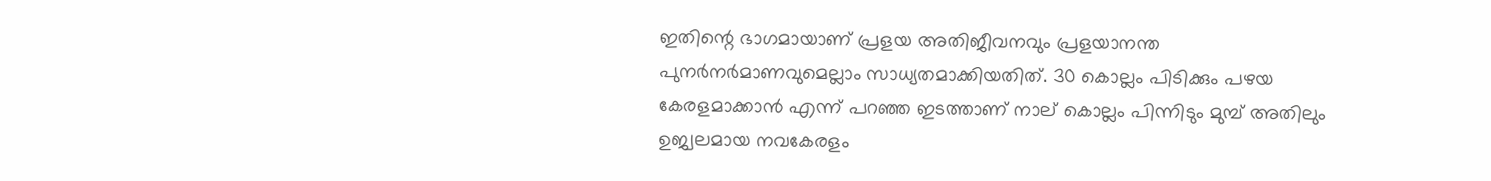ഇതിന്റെ ഭാഗമായാണ് പ്രളയ അതിജീവനവും പ്രളയാനന്ത പുനർനർമാണവുമെല്ലാം സാധ്യതമാക്കിയതിത്. 30 കൊല്ലം പിടിക്കും പഴയ കേരളമാക്കാൻ എന്ന് പറഞ്ഞ ഇടത്താണ് നാല് കൊല്ലം പിന്നിടും മുമ്പ് അതിലും ഉജ്വലമായ നവകേരളം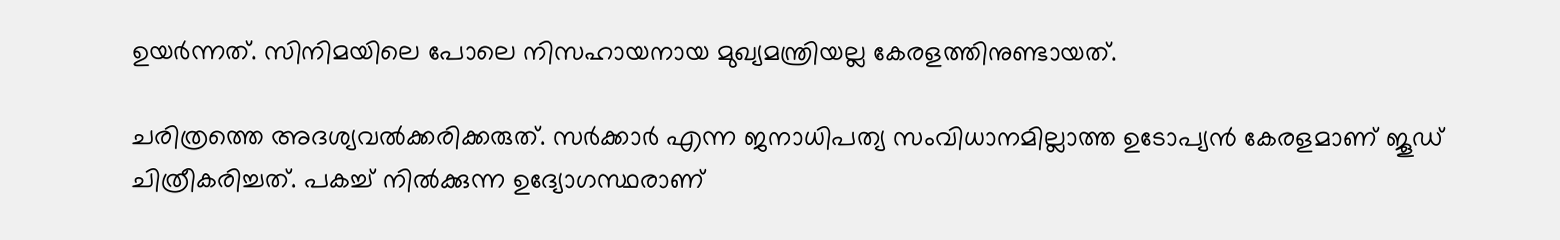ഉയർന്നത്. സിനിമയിലെ പോലെ നിസഹായനായ മുഖ്യമന്ത്രിയല്ല കേരളത്തിനുണ്ടായത്.

ചരിത്രത്തെ അദശ്യവൽക്കരിക്കരുത്. സർക്കാർ എന്ന ജനാധിപത്യ സംവിധാനമില്ലാത്ത ഉടോപ്യൻ കേരളമാണ് ജൂഡ് ചിത്രീകരിച്ചത്. പകച്ച് നിൽക്കുന്ന ഉദ്യോഗസ്ഥരാണ്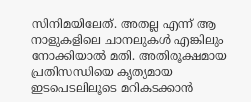സിനിമയിലേത്. അതല്ല എന്ന് ആ നാളുകളിലെ ചാനലുകൾ എങ്കിലും നോക്കിയാൽ മതി. അതിരൂക്ഷമായ പ്രതിസന്ധിയെ കൃത്യമായ ഇടപെടലിലൂടെ മറികടക്കാൻ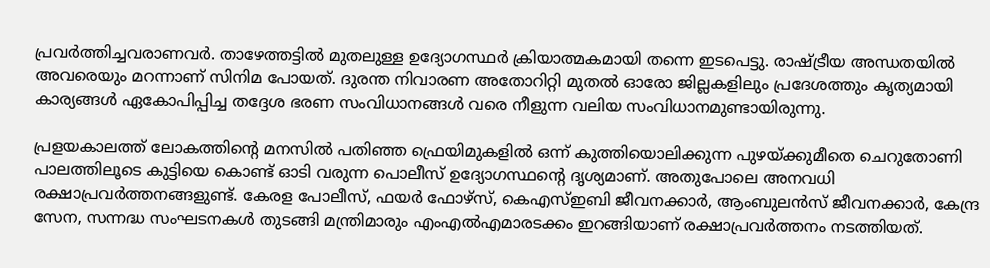പ്രവർത്തിച്ചവരാണവർ. താഴേത്തട്ടിൽ മുതലുള്ള ഉദ്യോഗസ്ഥർ ക്രിയാത്മകമായി തന്നെ ഇടപെട്ടു. രാഷ്ട്രീയ അന്ധതയിൽ അവരെയും മറന്നാണ് സിനിമ പോയത്. ദുരന്ത നിവാരണ അതോറിറ്റി മുതൽ ഓരോ ജില്ലകളിലും പ്രദേശത്തും കൃത്യമായി കാര്യങ്ങൾ ഏകോപിപ്പിച്ച തദ്ദേശ ഭരണ സംവിധാനങ്ങൾ വരെ നീളുന്ന വലിയ സംവിധാനമുണ്ടായിരുന്നു.

പ്രളയകാലത്ത് ലോകത്തിന്റെ മനസിൽ പതിഞ്ഞ ഫ്രെയിമുകളിൽ ഒന്ന് കുത്തിയൊലിക്കുന്ന പുഴയ്ക്കുമീതെ ചെറുതോണി പാലത്തിലൂടെ കുട്ടിയെ കൊണ്ട് ഓടി വരുന്ന പൊലീസ് ഉദ്യോഗസ്ഥന്റെ ദൃശ്യമാണ്. അതുപോലെ അനവധി രക്ഷാപ്രവർത്തനങ്ങളുണ്ട്. കേരള പോലീസ്, ഫയർ ഫോഴ്സ്, കെഎസ്ഇബി ജീവനക്കാർ, ആംബുലൻസ് ജീവനക്കാർ, കേന്ദ്ര സേന, സന്നദ്ധ സംഘടനകൾ തുടങ്ങി മന്ത്രിമാരും എംഎൽഎമാരടക്കം ഇറങ്ങിയാണ് രക്ഷാപ്രവർത്തനം നടത്തിയത്.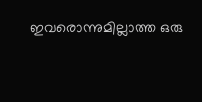ഇവരൊന്നുമില്ലാത്ത ഒരു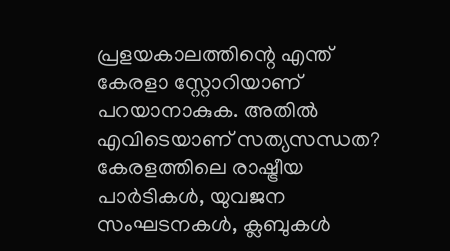പ്രളയകാലത്തിന്റെ എന്ത് കേരളാ സ്റ്റോറിയാണ് പറയാനാകുക. അതിൽ എവിടെയാണ് സത്യസന്ധത? കേരളത്തിലെ രാഷ്ട്രീയ പാർടികൾ, യുവജന സംഘടനകൾ, ക്ലബുകൾ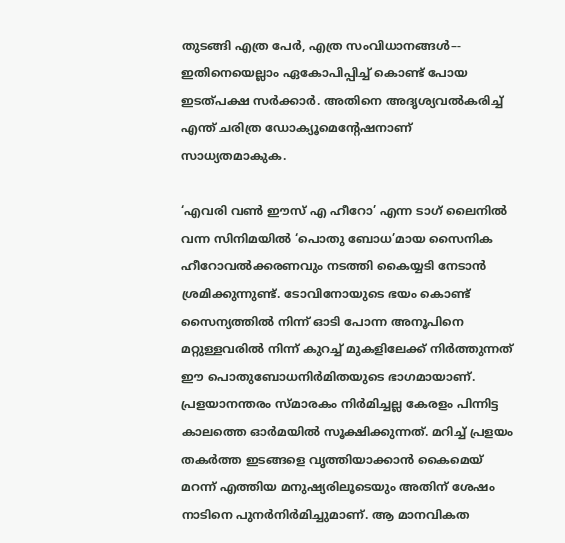തുടങ്ങി എത്ര പേർ, എത്ര സംവിധാനങ്ങൾ–- ഇതിനെയെല്ലാം ഏകോപിപ്പിച്ച് കൊണ്ട് പോയ ഇടത്പക്ഷ സർക്കാർ. അതിനെ അദൃശ്യവൽകരിച്ച് എന്ത് ചരിത്ര ഡോക്യൂമെന്റേഷനാണ് സാധ്യതമാകുക.

‘എവരി വൺ ഈസ് എ ഹീറോ’ എന്ന ടാഗ് ലൈനിൽ വന്ന സിനിമയിൽ ‘പൊതു ബോധ’മായ സൈനിക ഹീറോവൽക്കരണവും നടത്തി കൈയ്യടി നേടാൻ ശ്രമിക്കുന്നുണ്ട്. ടോവിനോയുടെ ഭയം കൊണ്ട് സൈന്യത്തിൽ നിന്ന് ഓടി പോന്ന അനൂപിനെ മറ്റുള്ളവരിൽ നിന്ന് കുറച്ച് മുകളിലേക്ക് നിർത്തുന്നത് ഈ പൊതുബോധനിർമിതയുടെ ഭാഗമായാണ്. പ്രളയാനന്തരം സ്മാരകം നിർമിച്ചല്ല കേരളം പിന്നിട്ട കാലത്തെ ഓർമയിൽ സൂക്ഷിക്കുന്നത്. മറിച്ച് പ്രളയം തകർത്ത ഇടങ്ങളെ വൃത്തിയാക്കാൻ കൈമെയ് മറന്ന് എത്തിയ മനുഷ്യരിലൂടെയും അതിന് ശേഷം നാടിനെ പുനർനിർമിച്ചുമാണ്. ആ മാനവികത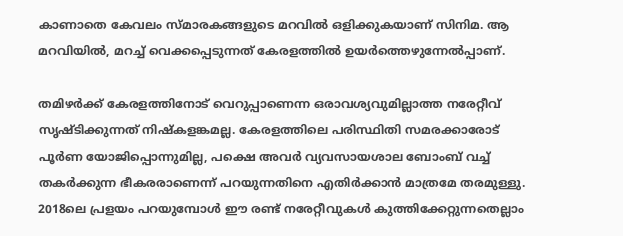കാണാതെ കേവലം സ്മാരകങ്ങളുടെ മറവിൽ ഒളിക്കുകയാണ് സിനിമ. ആ മറവിയിൽ, മറച്ച് വെക്കപ്പെടുന്നത് കേരളത്തിൽ ഉയർത്തെഴുന്നേൽപ്പാണ്.

തമിഴർക്ക് കേരളത്തിനോട് വെറുപ്പാണെന്ന ഒരാവശ്യവുമില്ലാത്ത നരേറ്റീവ് സൃഷ്ടിക്കുന്നത് നിഷ്കളങ്കമല്ല. കേരളത്തിലെ പരിസ്ഥിതി സമരക്കാരോട് പൂർണ യോജിപ്പൊന്നുമില്ല, പക്ഷെ അവർ വ്യവസായശാല ബോംബ് വച്ച് തകർക്കുന്ന ഭീകരരാണെന്ന് പറയുന്നതിനെ എതിർക്കാൻ മാത്രമേ തരമുള്ളു. 2018ലെ പ്രളയം പറയുമ്പോൾ ഈ രണ്ട് നരേറ്റീവുകൾ കുത്തിക്കേറ്റുന്നതെല്ലാം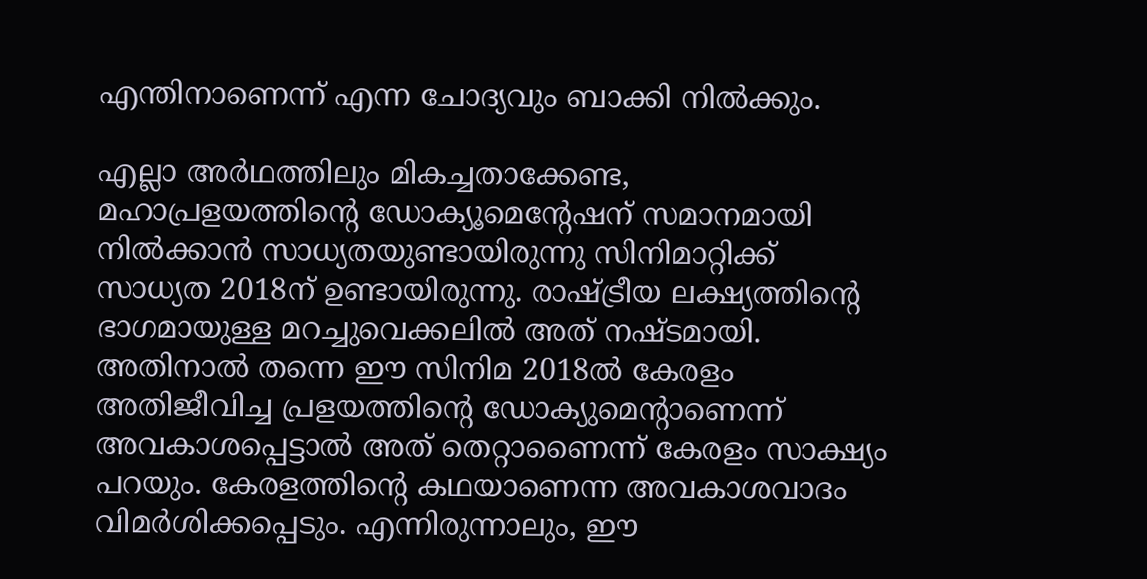എന്തിനാണെന്ന് എന്ന ചോദ്യവും ബാക്കി നിൽക്കും.

എല്ലാ അർഥത്തിലും മികച്ചതാക്കേണ്ട, മഹാപ്രളയത്തിന്റെ ഡോക്യൂമെന്റേഷന് സമാനമായി നിൽക്കാൻ സാധ്യതയുണ്ടായിരുന്നു സിനിമാറ്റിക്ക് സാധ്യത 2018ന് ഉണ്ടായിരുന്നു. രാഷ്ട്രീയ ലക്ഷ്യത്തിന്റെ ഭാഗമായുള്ള മറച്ചുവെക്കലിൽ അത് നഷ്ടമായി. അതിനാൽ തന്നെ ഈ സിനിമ 2018ൽ കേരളം അതിജീവിച്ച പ്രളയത്തിന്റെ ഡോക്യുമെന്റാണെന്ന് അവകാശപ്പെട്ടാൽ അത് തെറ്റാണൈന്ന് കേരളം സാക്ഷ്യം പറയും. കേരളത്തിന്റെ കഥയാണെന്ന അവകാശവാദം വിമർശിക്കപ്പെടും. എന്നിരുന്നാലും, ഈ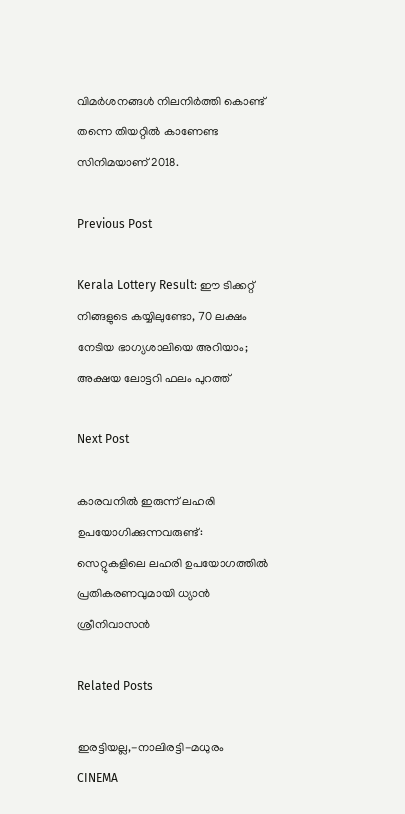വിമർശനങ്ങൾ നിലനിർത്തി കൊണ്ട് തന്നെ തിയറ്റിൽ കാണേണ്ട സിനിമയാണ് 2018.

Previous Post

Kerala Lottery Result: ഈ ടിക്കറ്റ് നിങ്ങളുടെ കയ്യിലുണ്ടോ, 70 ലക്ഷം നേടിയ ഭാഗ്യശാലിയെ അറിയാം; അക്ഷയ ലോട്ടറി ഫലം പുറത്ത്

Next Post

കാരവനിൽ ഇരുന്ന് ലഹരി ഉപയോഗിക്കുന്നവരുണ്ട്: സെറ്റുകളിലെ ലഹരി ഉപയോഗത്തിൽ പ്രതികരണവുമായി ധ്യാൻ ശ്രീനിവാസൻ

Related Posts

ഇരട്ടിയല്ല,-നാലിരട്ടി-മധുരം
CINEMA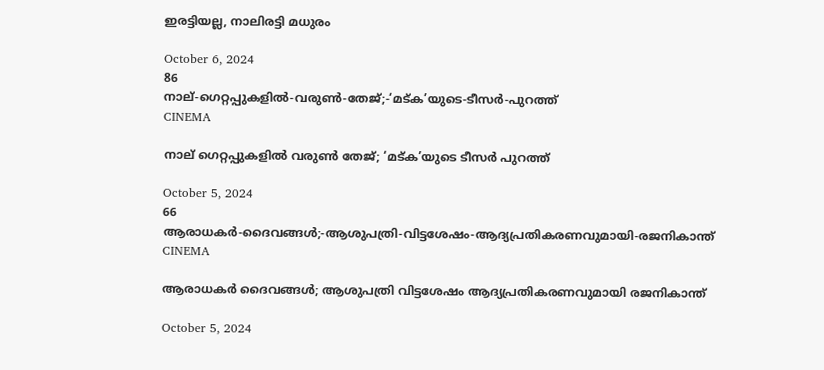ഇരട്ടിയല്ല, നാലിരട്ടി മധുരം

October 6, 2024
86
നാല്-ഗെറ്റപ്പുകളിൽ-വരുൺ-തേജ്‌;-‘മട്ക’യുടെ-ടീസർ-പുറത്ത്
CINEMA

നാല് ഗെറ്റപ്പുകളിൽ വരുൺ തേജ്‌; ‘മട്ക’യുടെ ടീസർ പുറത്ത്

October 5, 2024
66
ആരാധകർ-ദൈവങ്ങൾ;-ആശുപത്രി-വിട്ടശേഷം-ആദ്യപ്രതികരണവുമായി-രജനികാന്ത്
CINEMA

ആരാധകർ ദൈവങ്ങൾ; ആശുപത്രി വിട്ടശേഷം ആദ്യപ്രതികരണവുമായി രജനികാന്ത്

October 5, 2024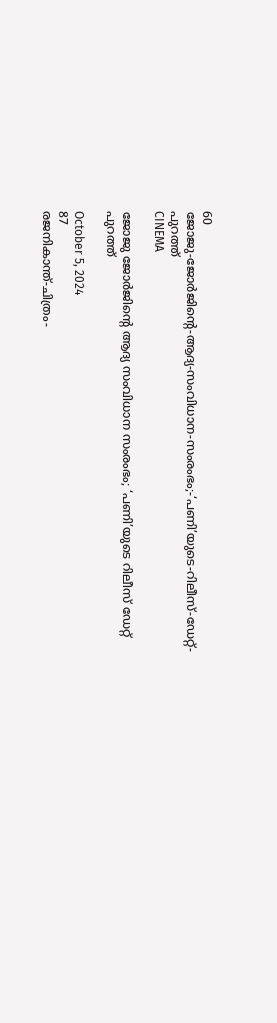60
ജോജു-ജോർജിന്റെ-ആദ്യ-സംവിധാന-സംരംഭം;-‘പണി’യുടെ-റിലീസ്-ഡേറ്റ്-പുറത്ത്
CINEMA

ജോജു ജോർജിന്റെ ആദ്യ സംവിധാന സംരംഭം; ‘പണി’യുടെ റിലീസ് ഡേറ്റ് പുറത്ത്

October 5, 2024
87
രജനികാന്ത്-ചിത്രം-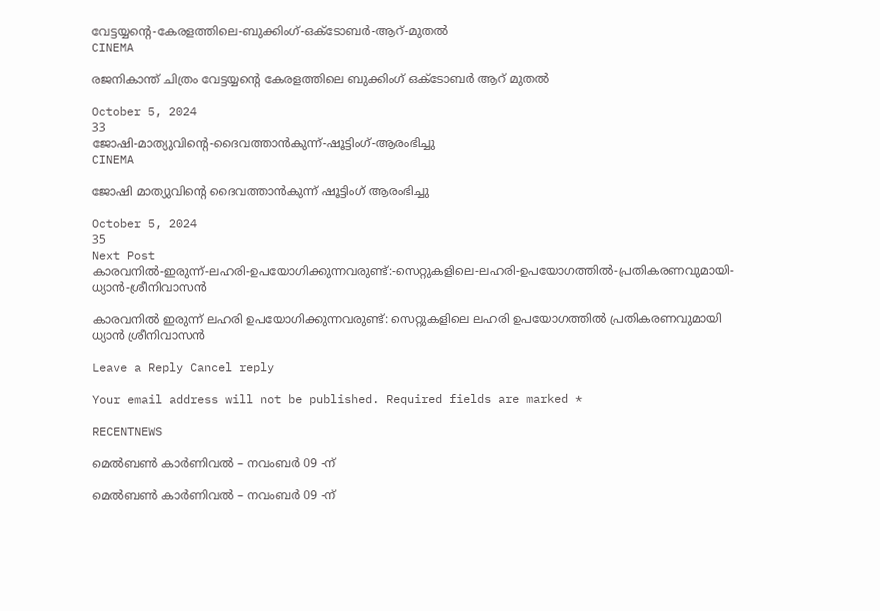വേട്ടയ്യന്റെ-കേരളത്തിലെ-ബുക്കിംഗ്-ഒക്‌ടോബർ-ആറ്‌-മുതൽ
CINEMA

രജനികാന്ത് ചിത്രം വേട്ടയ്യന്റെ കേരളത്തിലെ ബുക്കിംഗ് ഒക്‌ടോബർ ആറ്‌ മുതൽ

October 5, 2024
33
ജോഷി-മാത്യുവിന്റെ-ദൈവത്താൻകുന്ന്-ഷൂട്ടിംഗ്-ആരംഭിച്ചു
CINEMA

ജോഷി മാത്യുവിന്റെ ദൈവത്താൻകുന്ന് ഷൂട്ടിംഗ് ആരംഭിച്ചു

October 5, 2024
35
Next Post
കാരവനിൽ-ഇരുന്ന്-ലഹരി-ഉപയോഗിക്കുന്നവരുണ്ട്:-സെറ്റുകളിലെ-ലഹരി-ഉപയോഗത്തിൽ-പ്രതികരണവുമായി-ധ്യാൻ-ശ്രീനിവാസൻ

കാരവനിൽ ഇരുന്ന് ലഹരി ഉപയോഗിക്കുന്നവരുണ്ട്: സെറ്റുകളിലെ ലഹരി ഉപയോഗത്തിൽ പ്രതികരണവുമായി ധ്യാൻ ശ്രീനിവാസൻ

Leave a Reply Cancel reply

Your email address will not be published. Required fields are marked *

RECENTNEWS

മെൽബൺ കാർണിവൽ – നവംബർ 09 -ന്

മെൽബൺ കാർണിവൽ – നവംബർ 09 -ന്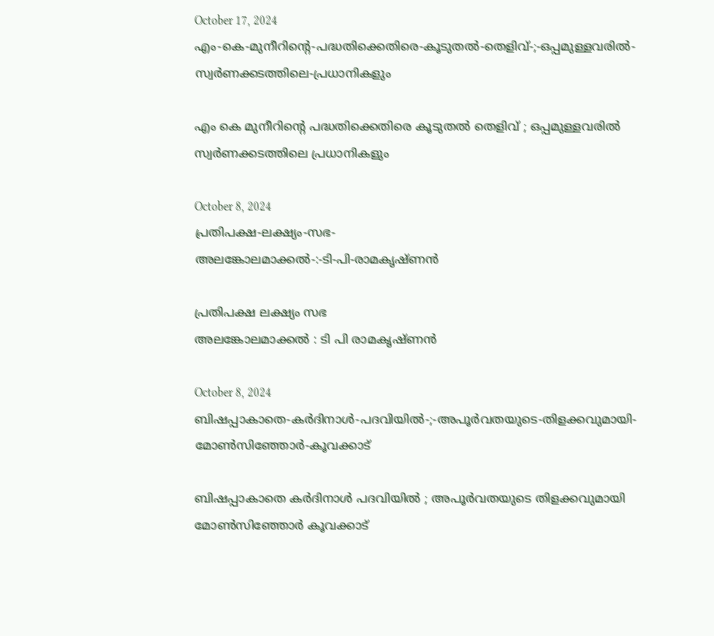October 17, 2024
എം-കെ-മുനീറിന്റെ-പദ്ധതിക്കെതിരെ-കൂടുതൽ-തെളിവ്‌-;-ഒപ്പമുള്ളവരിൽ-
സ്വർണക്കടത്തിലെ-പ്രധാനികളും

എം കെ മുനീറിന്റെ പദ്ധതിക്കെതിരെ കൂടുതൽ തെളിവ്‌ ; ഒപ്പമുള്ളവരിൽ
സ്വർണക്കടത്തിലെ പ്രധാനികളും

October 8, 2024
പ്രതിപക്ഷ-ലക്ഷ്യം-സഭ-
അലങ്കോലമാക്കൽ-:-ടി-പി-രാമകൃഷ്‌ണൻ

പ്രതിപക്ഷ ലക്ഷ്യം സഭ
അലങ്കോലമാക്കൽ : ടി പി രാമകൃഷ്‌ണൻ

October 8, 2024
ബിഷപ്പാകാതെ-കർദിനാൾ-പദവിയിൽ-;-അപൂർവതയുടെ-തിളക്കവുമായി-മോൺസിഞ്ഞോർ-കൂവക്കാട്‌

ബിഷപ്പാകാതെ കർദിനാൾ പദവിയിൽ ; അപൂർവതയുടെ തിളക്കവുമായി മോൺസിഞ്ഞോർ കൂവക്കാട്‌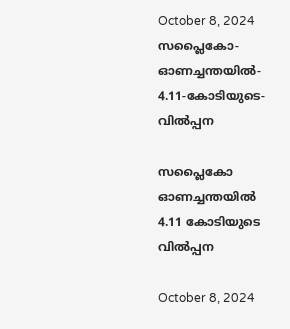October 8, 2024
സപ്ലൈകോ-ഓണച്ചന്തയിൽ-
4.11-കോടിയുടെ-വിൽപ്പന

സപ്ലൈകോ ഓണച്ചന്തയിൽ
4.11 കോടിയുടെ വിൽപ്പന

October 8, 2024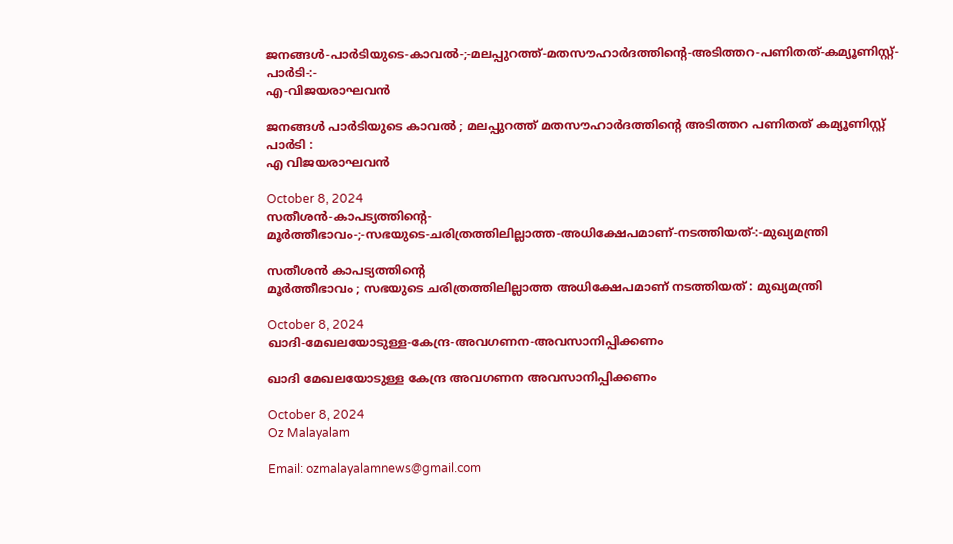ജനങ്ങൾ-പാർടിയുടെ-കാവൽ-;-മലപ്പുറത്ത്-മതസൗഹാർദത്തിന്റെ-അടിത്തറ-പണിതത്-കമ്യൂണിസ്റ്റ്-പാർടി-:-
എ-വിജയരാഘവൻ

ജനങ്ങൾ പാർടിയുടെ കാവൽ ; മലപ്പുറത്ത് മതസൗഹാർദത്തിന്റെ അടിത്തറ പണിതത് കമ്യൂണിസ്റ്റ് പാർടി :
എ വിജയരാഘവൻ

October 8, 2024
സതീശൻ-കാപട്യത്തിന്റെ-
മൂർത്തീഭാവം-;-സഭയുടെ-ചരിത്രത്തിലില്ലാത്ത-അധിക്ഷേപമാണ്‌-നടത്തിയത്‌-:-മുഖ്യമന്ത്രി

സതീശൻ കാപട്യത്തിന്റെ
മൂർത്തീഭാവം ; സഭയുടെ ചരിത്രത്തിലില്ലാത്ത അധിക്ഷേപമാണ്‌ നടത്തിയത്‌ : മുഖ്യമന്ത്രി

October 8, 2024
ഖാദി-മേഖലയോടുള്ള-കേന്ദ്ര-അവഗണന-അവസാനിപ്പിക്കണം

ഖാദി മേഖലയോടുള്ള കേന്ദ്ര അവഗണന അവസാനിപ്പിക്കണം

October 8, 2024
Oz Malayalam

Email: ozmalayalamnews@gmail.com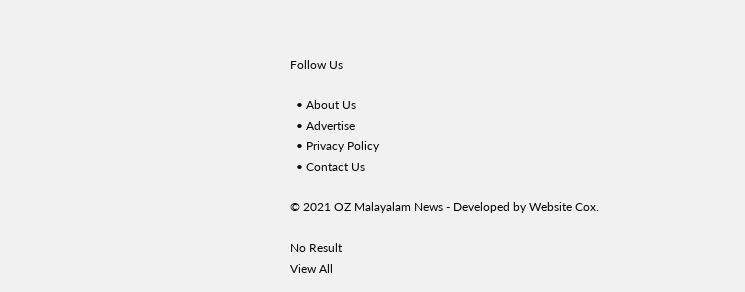Follow Us

  • About Us
  • Advertise
  • Privacy Policy
  • Contact Us

© 2021 OZ Malayalam News - Developed by Website Cox.

No Result
View All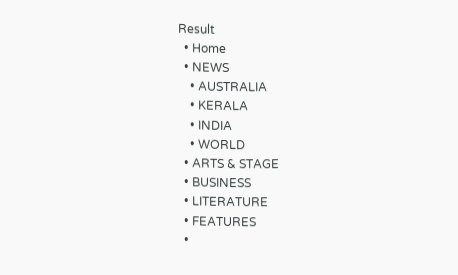Result
  • Home
  • NEWS
    • AUSTRALIA
    • KERALA
    • INDIA
    • WORLD
  • ARTS & STAGE
  • BUSINESS
  • LITERATURE
  • FEATURES
  •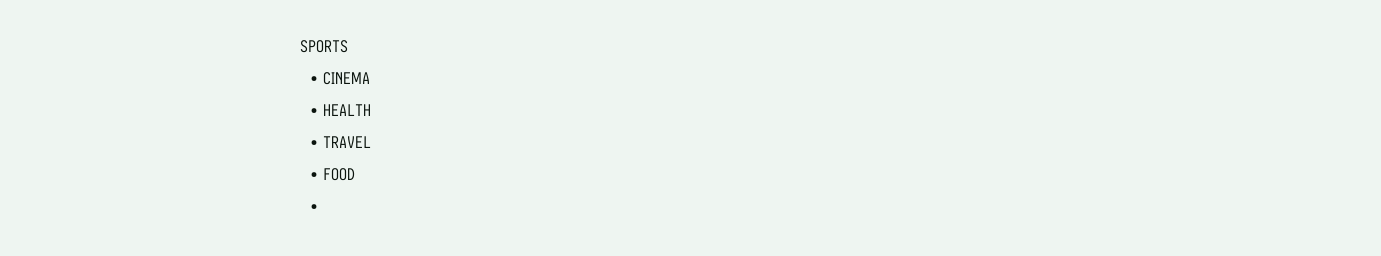SPORTS
  • CINEMA
  • HEALTH
  • TRAVEL
  • FOOD
  •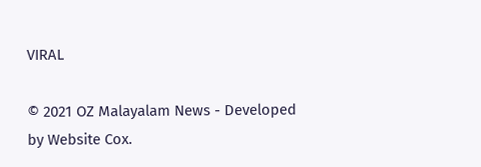VIRAL

© 2021 OZ Malayalam News - Developed by Website Cox.